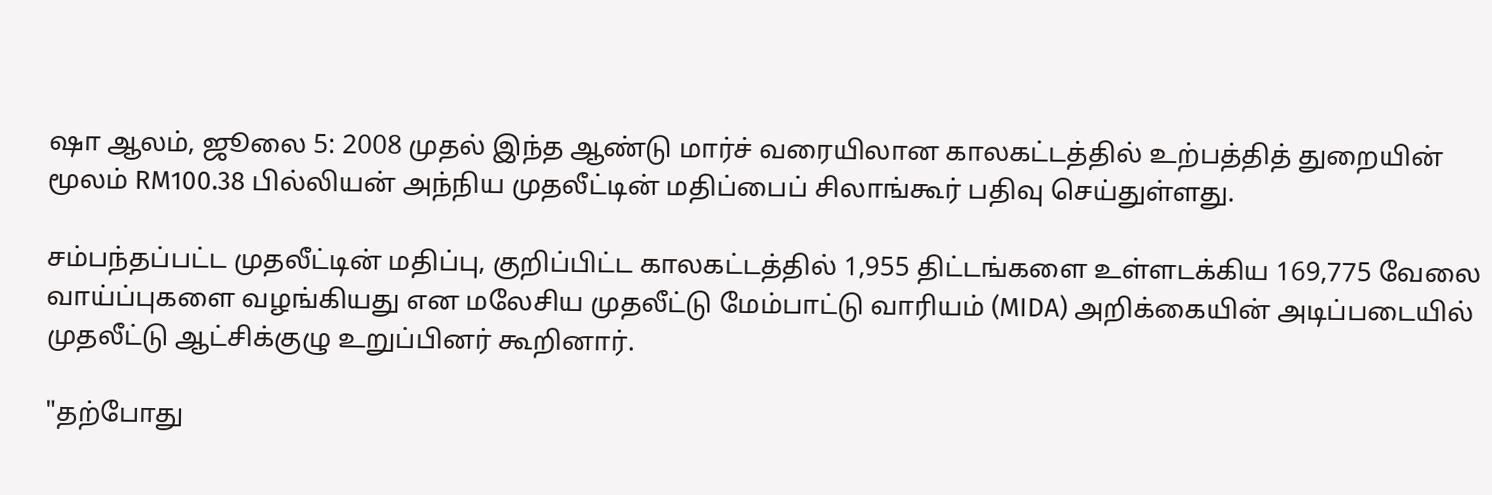ஷா ஆலம், ஜூலை 5: 2008 முதல் இந்த ஆண்டு மார்ச் வரையிலான காலகட்டத்தில் உற்பத்தித் துறையின் மூலம் RM100.38 பில்லியன் அந்நிய முதலீட்டின் மதிப்பைப் சிலாங்கூர் பதிவு செய்துள்ளது.

சம்பந்தப்பட்ட முதலீட்டின் மதிப்பு, குறிப்பிட்ட காலகட்டத்தில் 1,955 திட்டங்களை உள்ளடக்கிய 169,775 வேலை வாய்ப்புகளை வழங்கியது என மலேசிய முதலீட்டு மேம்பாட்டு வாரியம் (MIDA) அறிக்கையின் அடிப்படையில் முதலீட்டு ஆட்சிக்குழு உறுப்பினர் கூறினார்.

"தற்போது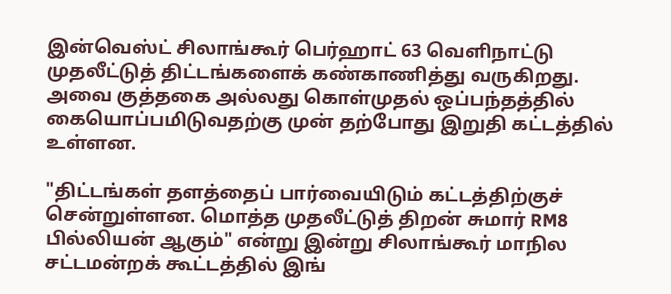இன்வெஸ்ட் சிலாங்கூர் பெர்ஹாட் 63 வெளிநாட்டு முதலீட்டுத் திட்டங்களைக் கண்காணித்து வருகிறது. அவை குத்தகை அல்லது கொள்முதல் ஒப்பந்தத்தில் கையொப்பமிடுவதற்கு முன் தற்போது இறுதி கட்டத்தில் உள்ளன.

"திட்டங்கள் தளத்தைப் பார்வையிடும் கட்டத்திற்குச் சென்றுள்ளன. மொத்த முதலீட்டுத் திறன் சுமார் RM8 பில்லியன் ஆகும்" என்று இன்று சிலாங்கூர் மாநில சட்டமன்றக் கூட்டத்தில் இங்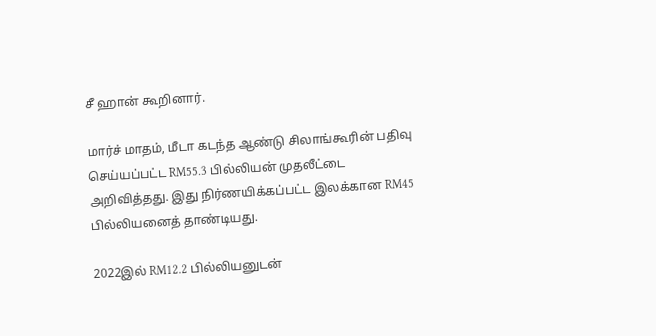சீ ஹான் கூறினார்.

மார்ச் மாதம், மீடா கடந்த ஆண்டு சிலாங்கூரின் பதிவு செய்யப்பட்ட RM55.3 பில்லியன் முதலீட்டை அறிவித்தது. இது நிர்ணயிக்கப்பட்ட இலக்கான RM45 பில்லியனைத் தாண்டியது.

2022இல் RM12.2 பில்லியனுடன்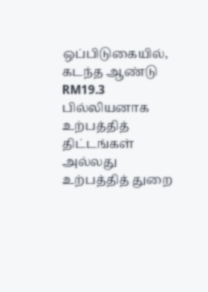ஒப்பிடுகையில், கடந்த ஆண்டு RM19.3 பில்லியனாக உற்பத்தித் திட்டங்கள் அல்லது உற்பத்தித் துறை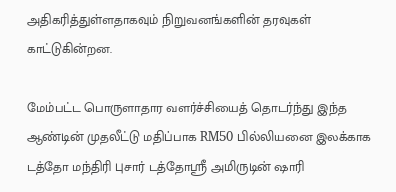அதிகரித்துள்ளதாகவும் நிறுவனங்களின் தரவுகள் காட்டுகின்றன.

மேம்பட்ட பொருளாதார வளர்ச்சியைத் தொடர்ந்து இந்த ஆண்டின் முதலீட்டு மதிப்பாக RM50 பில்லியனை இலக்காக டத்தோ மந்திரி புசார் டத்தோஸ்ரீ அமிருடின் ஷாரி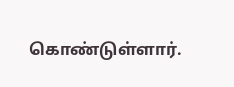கொண்டுள்ளார்.